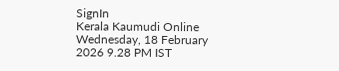SignIn
Kerala Kaumudi Online
Wednesday, 18 February 2026 9.28 PM IST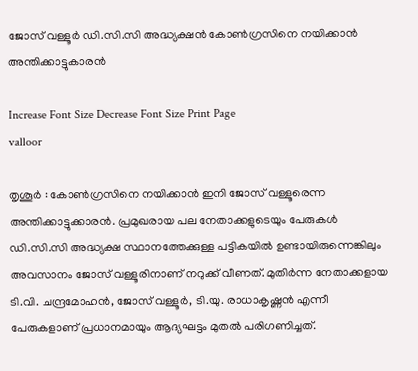ജോസ് വള്ളൂർ ഡി.സി.സി അദ്ധ്യക്ഷൻ കോൺഗ്രസിനെ നയിക്കാൻ അന്തിക്കാട്ടുകാരൻ

Increase Font Size Decrease Font Size Print Page
valloor

തൃശൂർ : കോൺഗ്രസിനെ നയിക്കാൻ ഇനി ജോസ് വള്ളൂരെന്ന അന്തിക്കാട്ടുക്കാരൻ. പ്രമുഖരായ പല നേതാക്കളുടെയും പേരുകൾ ഡി.സി.സി അദ്ധ്യക്ഷ സ്ഥാനത്തേക്കുള്ള പട്ടികയിൽ ഉണ്ടായിരുന്നെങ്കിലും അവസാനം ജോസ് വള്ളൂരിനാണ് നറുക്ക് വീണത്. മുതിർന്ന നേതാക്കളായ ടി.വി. ചന്ദ്രമോഹൻ, ജോസ് വള്ളൂർ, ടി.യു. രാധാകൃഷ്ണൻ എന്നീ പേരുകളാണ് പ്രധാനമായും ആദ്യഘട്ടം മുതൽ പരിഗണിച്ചത്.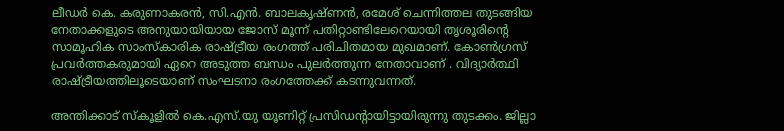ലീഡർ കെ. കരുണാകരൻ, സി.എൻ. ബാലകൃഷ്ണൻ, രമേശ് ചെന്നിത്തല തുടങ്ങിയ നേതാക്കളുടെ അനുയായിയായ ജോസ് മൂന്ന് പതിറ്റാണ്ടിലേറെയായി തൃശൂരിന്റെ സാമൂഹിക സാംസ്‌കാരിക രാഷ്ട്രീയ രംഗത്ത് പരിചിതമായ മുഖമാണ്. കോൺഗ്രസ് പ്രവർത്തകരുമായി ഏറെ അടുത്ത ബന്ധം പുലർത്തുന്ന നേതാവാണ് . വിദ്യാർത്ഥി രാഷ്ട്രീയത്തിലൂടെയാണ് സംഘടനാ രംഗത്തേക്ക് കടന്നുവന്നത്.

അന്തിക്കാട് സ്‌കൂളിൽ കെ.എസ്.യു യൂണിറ്റ് പ്രസിഡന്റായിട്ടായിരുന്നു തുടക്കം. ജില്ലാ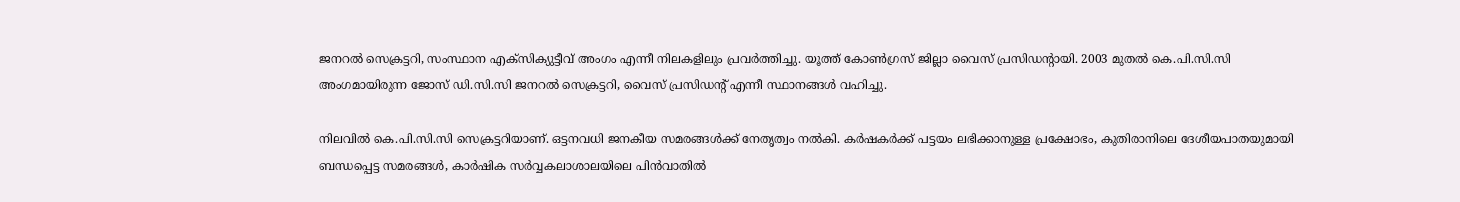ജനറൽ സെക്രട്ടറി, സംസ്ഥാന എക്‌സിക്യുട്ടീവ് അംഗം എന്നീ നിലകളിലും പ്രവർത്തിച്ചു. യൂത്ത് കോൺഗ്രസ് ജില്ലാ വൈസ് പ്രസിഡന്റായി. 2003 മുതൽ കെ.പി.സി.സി അംഗമായിരുന്ന ജോസ് ഡി.സി.സി ജനറൽ സെക്രട്ടറി, വൈസ് പ്രസിഡന്റ് എന്നീ സ്ഥാനങ്ങൾ വഹിച്ചു.

നിലവിൽ കെ.പി.സി.സി സെക്രട്ടറിയാണ്. ഒട്ടനവധി ജനകീയ സമരങ്ങൾക്ക് നേതൃത്വം നൽകി. കർഷകർക്ക് പട്ടയം ലഭിക്കാനുള്ള പ്രക്ഷോഭം, കുതിരാനിലെ ദേശീയപാതയുമായി ബന്ധപ്പെട്ട സമരങ്ങൾ, കാർഷിക സർവ്വകലാശാലയിലെ പിൻവാതിൽ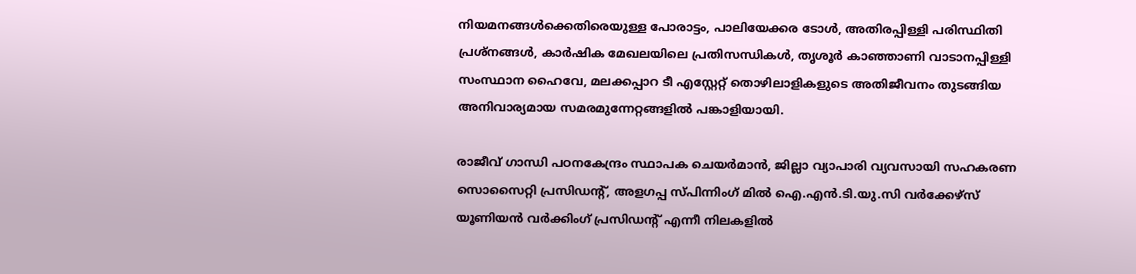നിയമനങ്ങൾക്കെതിരെയുള്ള പോരാട്ടം, പാലിയേക്കര ടോൾ, അതിരപ്പിള്ളി പരിസ്ഥിതി പ്രശ്‌നങ്ങൾ, കാർഷിക മേഖലയിലെ പ്രതിസന്ധികൾ, തൃശൂർ കാഞ്ഞാണി വാടാനപ്പിള്ളി സംസ്ഥാന ഹൈവേ, മലക്കപ്പാറ ടീ എസ്റ്റേറ്റ് തൊഴിലാളികളുടെ അതിജീവനം തുടങ്ങിയ അനിവാര്യമായ സമരമുന്നേറ്റങ്ങളിൽ പങ്കാളിയായി.

രാജീവ് ഗാന്ധി പഠനകേന്ദ്രം സ്ഥാപക ചെയർമാൻ, ജില്ലാ വ്യാപാരി വ്യവസായി സഹകരണ സൊസൈറ്റി പ്രസിഡന്റ്, അളഗപ്പ സ്പിന്നിംഗ് മിൽ ഐ.എൻ.ടി.യു.സി വർക്കേഴ്‌സ് യൂണിയൻ വർക്കിംഗ് പ്രസിഡന്റ് എന്നീ നിലകളിൽ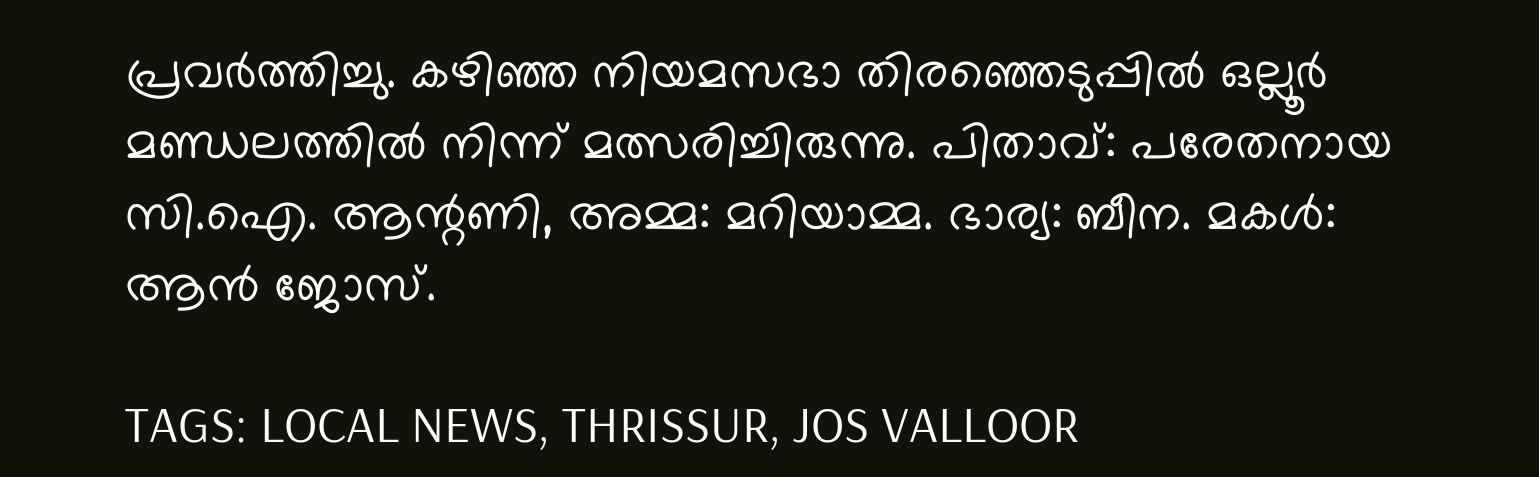പ്രവർത്തിച്ചു. കഴിഞ്ഞ നിയമസഭാ തിരഞ്ഞെടുപ്പിൽ ഒല്ലൂർ മണ്ഡലത്തിൽ നിന്ന് മത്സരിച്ചിരുന്നു. പിതാവ്: പരേതനായ സി.ഐ. ആന്റണി, അമ്മ: മറിയാമ്മ. ഭാര്യ: ബീന. മകൾ: ആൻ ജോസ്.

TAGS: LOCAL NEWS, THRISSUR, JOS VALLOOR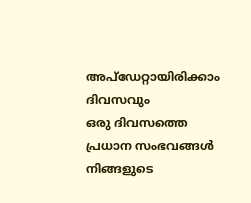അപ്ഡേറ്റായിരിക്കാം ദിവസവും
ഒരു ദിവസത്തെ പ്രധാന സംഭവങ്ങൾ നിങ്ങളുടെ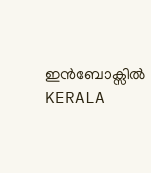ഇൻബോക്സിൽ
KERALA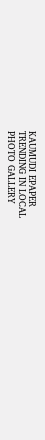KAUMUDI EPAPER
TRENDING IN LOCAL
PHOTO GALLERY